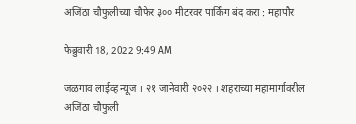अजिंठा चौफुलीच्या चौफेर ३०० मीटरवर पार्किंग बंद करा : महापौर

फेब्रुवारी 18, 2022 9:49 AM

जळगाव लाईव्ह न्यूज । २१ जानेवारी २०२२ । शहराच्या महामार्गावरील अजिंठा चौफुली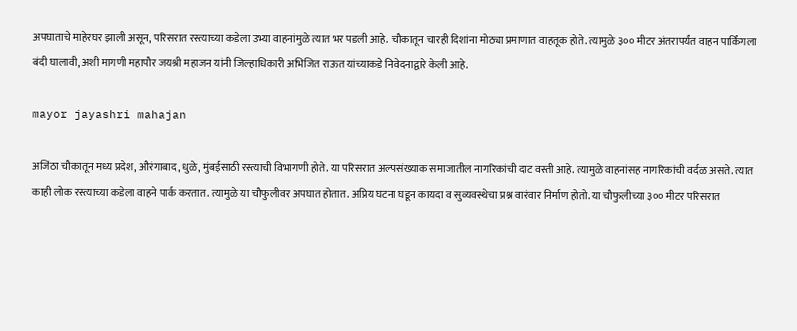अपघाताचे माहेरघर झाली असून, परिसरात रस्त्याच्या कडेला उभ्या वाहनांमुळे त्यात भर पडली आहे. चौकातून चारही दिशांना मोठ्या प्रमाणात वाहतूक होते. त्यामुळे ३०० मीटर अंतरापर्यंत वाहन पार्किंगला बंदी घालावी, अशी मागणी महापौर जयश्री महाजन यांनी जिल्हाधिकारी अभिजित राऊत यांच्याकडे निवेदनाद्वारे केली आहे.

mayor jayashri mahajan

अजिंठा चौकातून मध्य प्रदेश, औरंगाबाद, धुळे, मुंबईसाठी रस्त्याची विभागणी होते. या परिसरात अल्पसंख्याक समाजातील नागरिकांची दाट वस्ती आहे. त्यामुळे वाहनांसह नागरिकांची वर्दळ असते. त्यात काही लोक रस्त्याच्या कडेला वाहने पार्क करतात. त्यामुळे या चौफुलीवर अपघात होतात. अप्रिय घटना घडून कायदा व सुव्यवस्थेचा प्रश्न वारंवार निर्माण होतो. या चौफुलीच्या ३०० मीटर परिसरात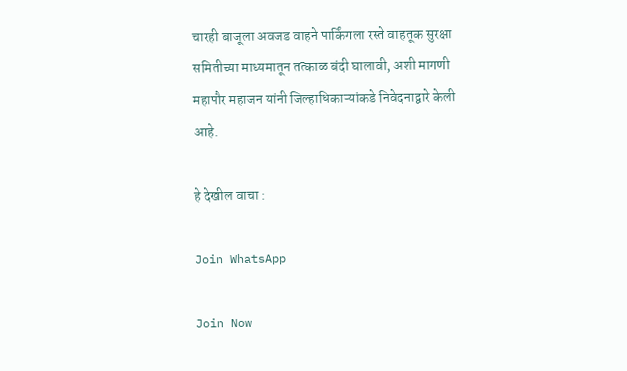चारही बाजूला अवजड वाहने पार्किंगला रस्ते वाहतूक सुरक्षा समितीच्या माध्यमातून तत्काळ बंदी घालावी, अशी मागणी महापौर महाजन यांनी जिल्हाधिकाऱ्यांकडे निवेदनाद्वारे केली आहे.

हे देखील वाचा :

Join WhatsApp

Join Now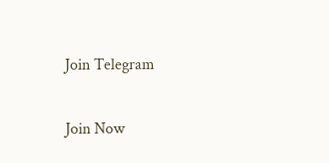Join Telegram

Join Now